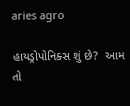aries agro

હાયડ્રોપોનિક્સ શું છે?  આમ તો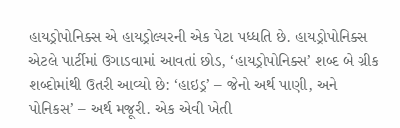હાયડ્રોપોનિક્સ એ હાયડ્રોલ્યરની એક પેટા પધ્ધતિ છે. હાયડ્રોપોનિક્સ એટલે પાર્ટીમાં ઉગાડવામાં આવતાં છોડ, ‘હાયડ્રોપોનિક્સ’ શબ્દ બે ગ્રીક શબ્દોમાંથી ઉતરી આવ્યો છે: ‘હાઇડ્ર’ – જેનો અર્થ પાણી, અને પોનિકસ’ – અર્થ મજૂરી. એક એવી ખેતી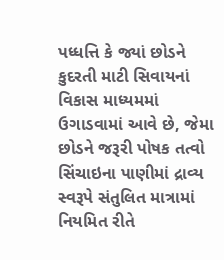પધ્ધત્તિ કે જ્યાં છોડને કુદરતી માટી સિવાયનાં વિકાસ માધ્યમમાં ઉગાડવામાં આવે છે, જેમા છોડને જરૂરી પોષક તત્વો સિંચાઇના પાણીમાં દ્રાવ્ય સ્વરૂપે સંતુલિત માત્રામાં નિયમિત રીતે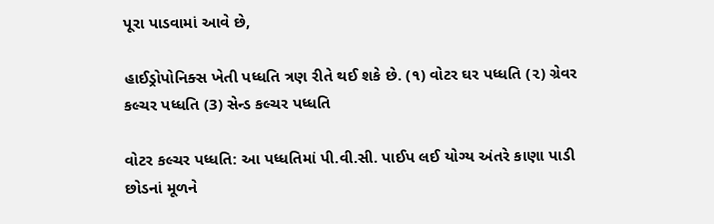પૂરા પાડવામાં આવે છે,

હાઈડ્રોપોનિક્સ ખેતી પધ્ધતિ ત્રણ રીતે થઈ શકે છે. (૧) વોટર ઘર પધ્ધતિ (૨) ગ્રેવર કલ્ચર પધ્ધતિ (3) સેન્ડ કલ્ચર પધ્ધતિ

વોટર કલ્ચર પધ્ધતિ: આ પધ્ધતિમાં પી.વી.સી. પાઈપ લઈ યોગ્ય અંતરે કાણા પાડી છોડનાં મૂળને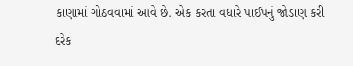કાણામાં ગોઠવવામાં આવે છે. એક કરતા વધારે પાઈપનું જોડાણ કરી દરેક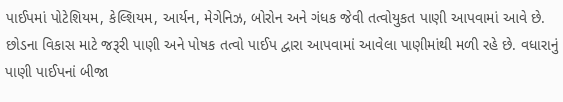પાઈપમાં પોટેશિયમ, કેલ્શિયમ, આર્યન, મેગેનિઝ, બોરોન અને ગંધક જેવી તત્વોયુકત પાણી આપવામાં આવે છે. છોડના વિકાસ માટે જરૂરી પાણી અને પોષક તત્વો પાઈપ દ્વારા આપવામાં આવેલા પાણીમાંથી મળી રહે છે. વધારાનું પાણી પાઈપનાં બીજા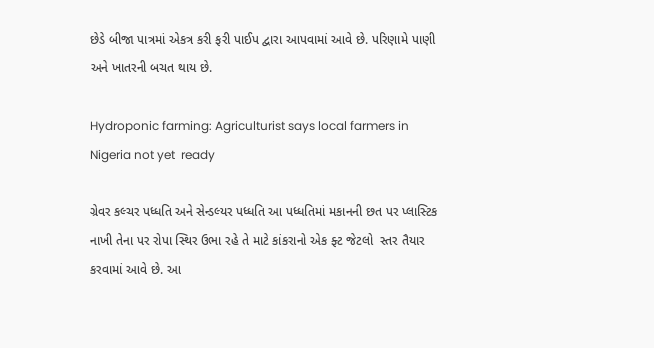છેડે બીજા પાત્રમાં એકત્ર કરી ફરી પાઈપ દ્વારા આપવામાં આવે છે. પરિણામે પાણી અને ખાતરની બચત થાય છે.

Hydroponic farming: Agriculturist says local farmers in Nigeria not yet  ready

ગ્રેવર કલ્ચર પધ્ધતિ અને સેન્ડલ્યર પધ્ધતિ આ પધ્ધતિમાં મકાનની છત પર પ્લાસ્ટિક નાખી તેના પર રોપા સ્થિર ઉભા રહે તે માટે કાંકરાનો એક ફ્ટ જેટલો  સ્તર તૈયાર કરવામાં આવે છે. આ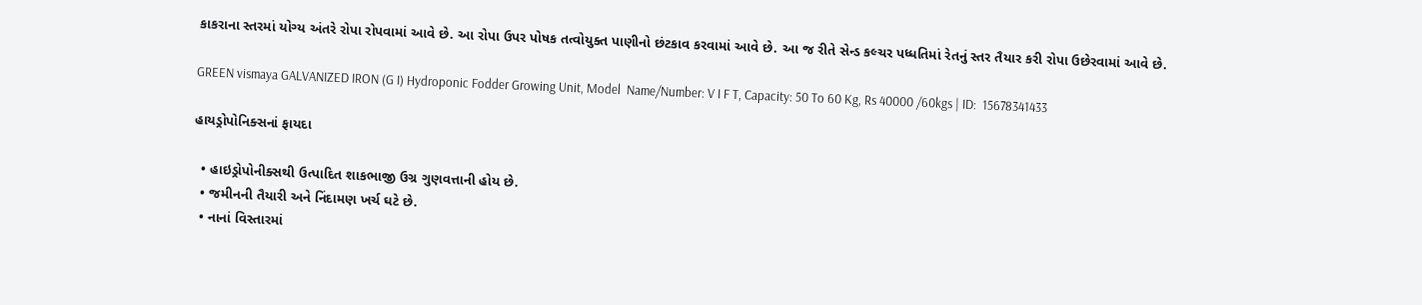કાકરાના સ્તરમાં યોગ્ય અંતરે રોપા રોપવામાં આવે છે. આ રોપા ઉપર પોષક તત્વોયુક્ત પાણીનો છંટકાવ કરવામાં આવે છે. આ જ રીતે સેન્ડ કલ્ચર પધ્ધતિમાં રેતનું સ્તર તૈયાર કરી રોપા ઉછેરવામાં આવે છે.

GREEN vismaya GALVANIZED IRON (G I) Hydroponic Fodder Growing Unit, Model  Name/Number: V I F T, Capacity: 50 To 60 Kg, Rs 40000 /60kgs | ID:  15678341433

હાયડ્રોપોનિક્સનાં ફાયદા

  • હાઇડ્રોપોનીક્સથી ઉત્પાદિત શાકભાજી ઉગ્ર ગુણવત્તાની હોય છે.
  • જમીનની તૈયારી અને નિંદામણ ખર્ચ ઘટે છે.
  • નાનાં વિસ્તારમાં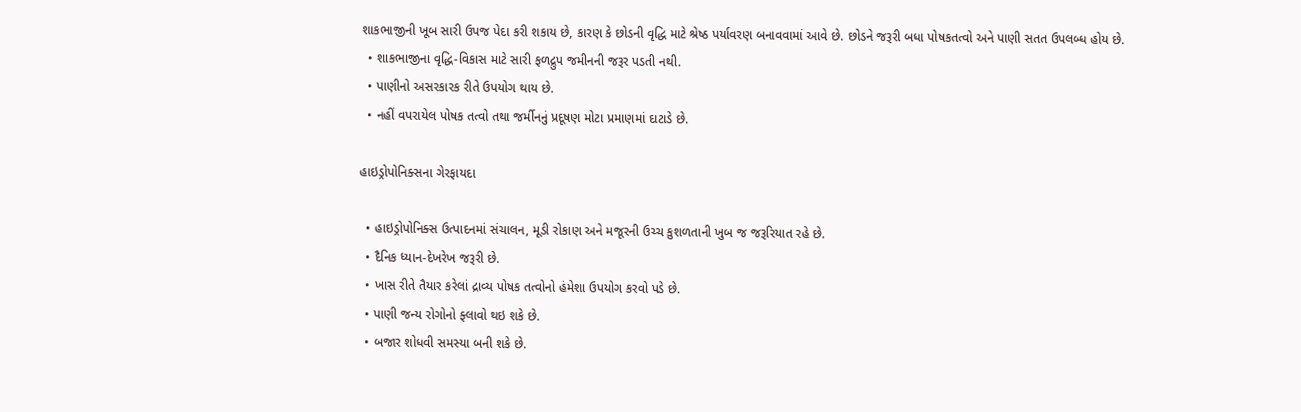શાકભાજીની ખૂબ સારી ઉપજ પેદા કરી શકાય છે, કારણ કે છોડની વૃદ્ધિ માટે શ્રેષ્ઠ પર્યાવરણ બનાવવામાં આવે છે. છોડને જરૂરી બધા પોષકતત્વો અને પાણી સતત ઉપલબ્ધ હોય છે.
  • શાકભાજીના વૃદ્ધિ-વિકાસ માટે સારી ફળદ્રુપ જમીનની જરૂર પડતી નથી.
  • પાણીનો અસરકારક રીતે ઉપયોગ થાય છે.
  • નહીં વપરાયેલ પોષક તત્વો તથા જર્મીનનું પ્રદૂષણ મોટા પ્રમાણમાં દાટાડે છે.

હાઇડ્રોપોનિક્સના ગેરફાયદા

  • હાઇડ્રોપોનિક્સ ઉત્પાદનમાં સંચાલન, મૂડી રોકાણ અને મજૂરની ઉચ્ચ કુશળતાની ખુબ જ જરૂરિયાત રહે છે.
  • દૈનિક ધ્યાન-દેખરેખ જરૂરી છે.
  • ખાસ રીતે તૈયાર કરેલાં દ્રાવ્ય પોષક તત્વોનો હંમેશા ઉપયોગ કરવો પડે છે.
  • પાણી જન્ય રોગોનો ફ્લાવો થઇ શકે છે.
  • બજાર શોધવી સમસ્યા બની શકે છે.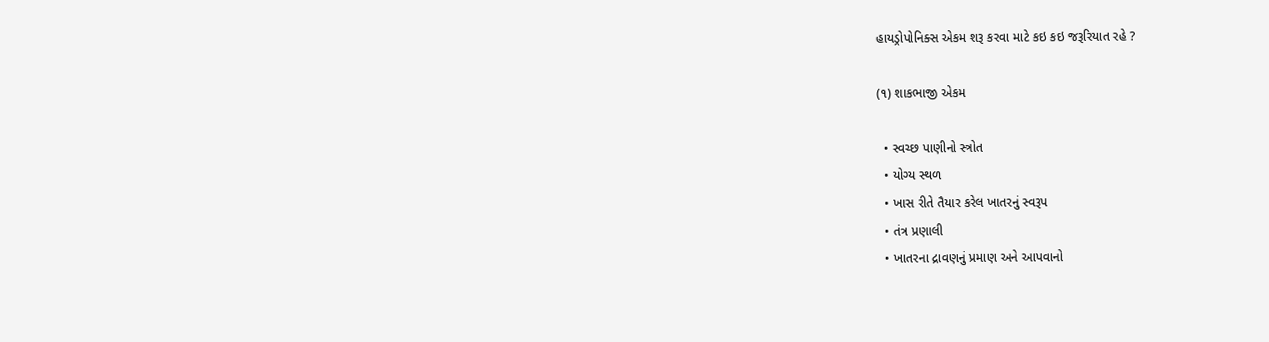હાયડ્રોપોનિક્સ એકમ શરૂ કરવા માટે કઇ કઇ જરૂરિયાત રહે ?

(૧) શાકભાજી એકમ

  • સ્વચ્છ પાણીનો સ્ત્રોત
  • યોગ્ય સ્થળ
  • ખાસ રીતે તૈયાર કરેલ ખાતરનું સ્વરૂપ
  • તંત્ર પ્રણાલી
  • ખાતરના દ્રાવણનું પ્રમાણ અને આપવાનો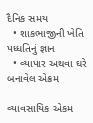દૈનિક સમય
  • શાકભાજીની ખેતિ પધ્ધતિનું જ્ઞાન
  • વ્યાપાર અથવા ઘરે બનાવેલ એક્રમ

વ્યાવસાયિક એકમ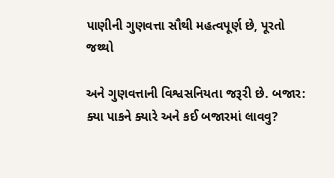પાણીની ગુણવત્તા સૌથી મહત્વપૂર્ણ છે, પૂરતો જથ્થો

અને ગુણવત્તાની વિશ્વસનિયતા જરૂરી છે. બજાર: ક્યા પાકને ક્યારે અને કઈ બજારમાં લાવવુ?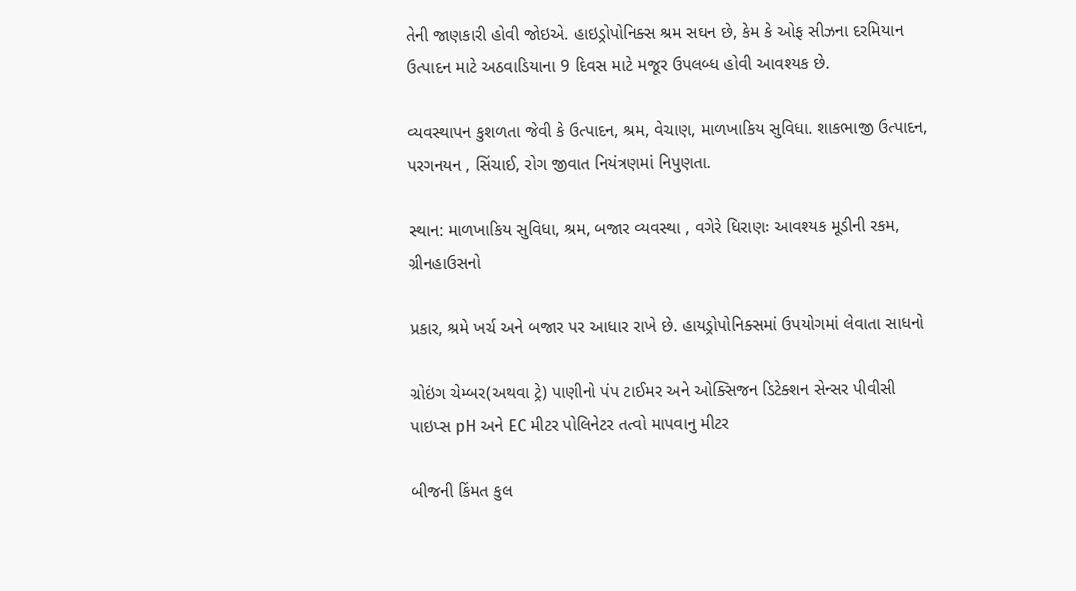તેની જાણકારી હોવી જોઇએ. હાઇડ્રોપોનિક્સ શ્રમ સઘન છે, કેમ કે ઓફ સીઝના દરમિયાન ઉત્પાદન માટે અઠવાડિયાના 9 દિવસ માટે મજૂર ઉપલબ્ધ હોવી આવશ્યક છે.

વ્યવસ્થાપન કુશળતા જેવી કે ઉત્પાદન, શ્રમ, વેચાણ, માળખાકિય સુવિધા. શાકભાજી ઉત્પાદન, પરગનયન , સિંચાઈ, રોગ જીવાત નિયંત્રણમાં નિપુણતા.

સ્થાન: માળખાકિય સુવિધા, શ્રમ, બજાર વ્યવસ્થા , વગેરે ધિરાણઃ આવશ્યક મૂડીની રકમ, ગ્રીનહાઉસનો

પ્રકાર, શ્રમે ખર્ચ અને બજાર પર આધાર રાખે છે. હાયડ્રોપોનિક્સમાં ઉપયોગમાં લેવાતા સાધનો

ગ્રોઇંગ ચેમ્બર(અથવા ટ્રે) પાણીનો પંપ ટાઈમર અને ઓક્સિજન ડિટેક્શન સેન્સર પીવીસી પાઇપ્સ pH અને EC મીટર પોલિનેટર તત્વો માપવાનુ મીટર

બીજની કિંમત કુલ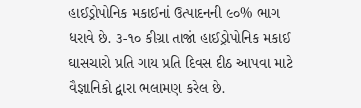હાઈડ્રોપોનિક મકાઈનાં ઉત્પાદનની ૯૦% ભાગ ધરાવે છે. ૩-૧૦ કીગ્રા તાજાં હાઈડ્રોપોનિક મકાઈ ઘાસચારો પ્રતિ ગાય પ્રતિ દિવસ દીઠ આપવા માટે વૈજ્ઞાનિકો દ્વારા ભલામણ કરેલ છે.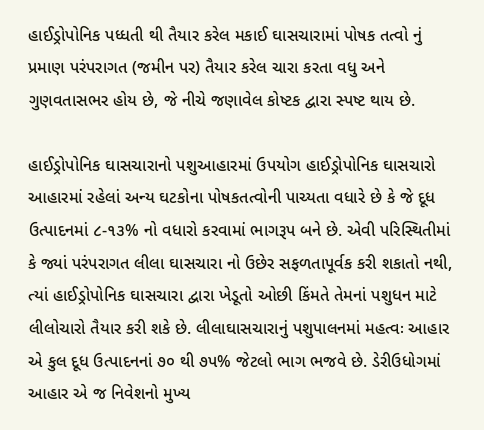હાઈડ્રોપોનિક પધ્ધતી થી તૈયાર કરેલ મકાઈ ઘાસચારામાં પોષક તત્વો નું પ્રમાણ પરંપરાગત (જમીન પર) તૈયાર કરેલ ચારા કરતા વધુ અને ગુણવતાસભર હોય છે, જે નીચે જણાવેલ કોષ્ટક દ્વારા સ્પષ્ટ થાય છે.

હાઈડ્રોપોનિક ઘાસચારાનો પશુઆહારમાં ઉપયોગ હાઈડ્રોપોનિક ઘાસચારો આહારમાં રહેલાં અન્ય ઘટકોના પોષકતત્વોની પાચ્યતા વધારે છે કે જે દૂધ ઉત્પાદનમાં ૮-૧૩% નો વધારો કરવામાં ભાગરૂપ બને છે. એવી પરિસ્થિતીમાં કે જ્યાં પરંપરાગત લીલા ઘાસચારા નો ઉછેર સફળતાપૂર્વક કરી શકાતો નથી, ત્યાં હાઈડ્રોપોનિક ઘાસચારા દ્વારા ખેડૂતો ઓછી કિંમતે તેમનાં પશુધન માટે લીલોચારો તૈયાર કરી શકે છે. લીલાઘાસચારાનું પશુપાલનમાં મહત્વઃ આહાર એ કુલ દૂધ ઉત્પાદનનાં ૭૦ થી ૭પ% જેટલો ભાગ ભજવે છે. ડેરીઉધોગમાં આહાર એ જ નિવેશનો મુખ્ય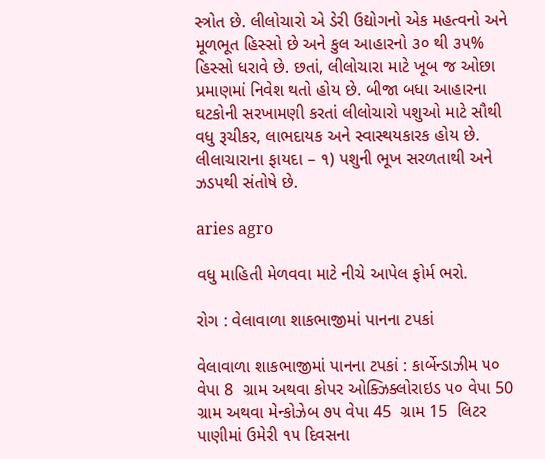સ્ત્રોત છે. લીલોચારો એ ડેરી ઉદ્યોગનો એક મહત્વનો અને મૂળભૂત હિસ્સો છે અને કુલ આહારનો ૩૦ થી ૩૫% હિસ્સો ધરાવે છે. છતાં, લીલોચારા માટે ખૂબ જ ઓછા પ્રમાણમાં નિવેશ થતો હોય છે. બીજા બધા આહારના ઘટકોની સરખામણી કરતાં લીલોચારો પશુઓ માટે સૌથી વધુ રૂચીકર, લાભદાયક અને સ્વાસ્થયકારક હોય છે. લીલાચારાના ફાયદા – ૧) પશુની ભૂખ સરળતાથી અને ઝડપથી સંતોષે છે.

aries agro

વધુ માહિતી મેળવવા માટે નીચે આપેલ ફોર્મ ભરો.

રોગ : વેલાવાળા શાકભાજીમાં પાનના ટપકાં

વેલાવાળા શાકભાજીમાં પાનના ટપકાં : કાર્બેન્ડાઝીમ ૫૦ વેપા 8  ગ્રામ અથવા કોપર ઓક્ઝિક્લોરાઇડ ૫૦ વેપા 50 ગ્રામ અથવા મેન્કોઝેબ ૭૫ વેપા 45  ગ્રામ 15  લિટર પાણીમાં ઉમેરી ૧૫ દિવસના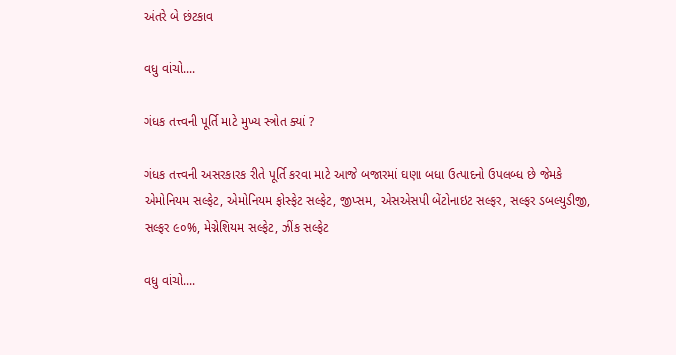અંતરે બે છંટકાવ

વધુ વાંચો....

ગંધક તત્ત્વની પૂર્તિ માટે મુખ્ય સ્ત્રોત ક્યાં ?

ગંધક તત્ત્વની અસરકારક રીતે પૂર્તિ કરવા માટે આજે બજારમાં ઘણા બધા ઉત્પાદનો ઉપલબ્ધ છે જેમકે એમોનિયમ સલ્ફેટ, એમોનિયમ ફોસ્ફેટ સલ્ફેટ, જીપ્સમ, એસએસપી બેંટોનાઇટ સલ્ફર, સલ્ફર ડબલ્યુડીજી, સલ્ફર ૯૦%, મેગ્નેશિયમ સલ્ફેટ, ઝીંક સલ્ફેટ

વધુ વાંચો....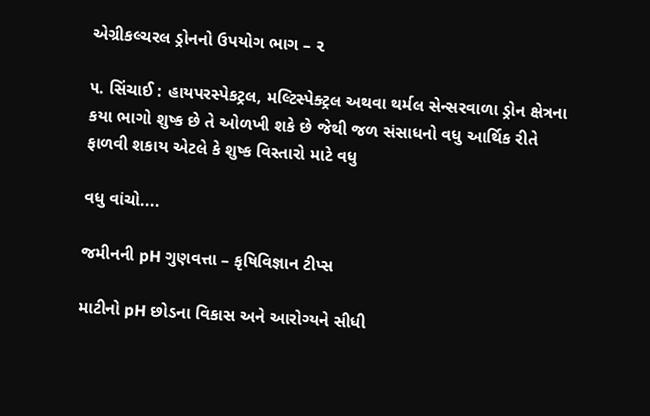એગ્રીકલ્ચરલ ડ્રોનનો ઉપયોગ ભાગ – ૨

૫. સિંચાઈ : હાયપરસ્પેકટ્રલ, મલ્ટિસ્પેક્ટ્રલ અથવા થર્મલ સેન્સરવાળા ડ્રોન ક્ષેત્રના કયા ભાગો શુષ્ક છે તે ઓળખી શકે છે જેથી જળ સંસાધનો વધુ આર્થિક રીતે ફાળવી શકાય એટલે કે શુષ્ક વિસ્તારો માટે વધુ

વધુ વાંચો....

જમીનની pH ગુણવત્તા – કૃષિવિજ્ઞાન ટીપ્સ

માટીનો pH છોડના વિકાસ અને આરોગ્યને સીધી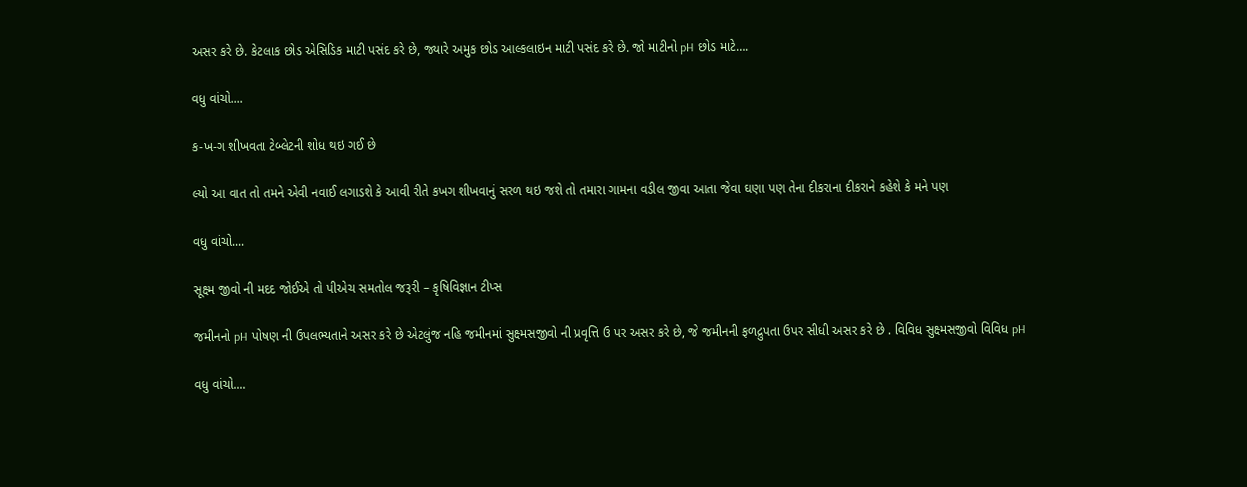અસર કરે છે. કેટલાક છોડ એસિડિક માટી પસંદ કરે છે, જ્યારે અમુક છોડ આલ્કલાઇન માટી પસંદ કરે છે. જો માટીનો pH છોડ માટે….

વધુ વાંચો....

ક-ખ-ગ શીખવતા ટેબ્લેટની શોધ થઇ ગઈ છે

લ્યો આ વાત તો તમને એવી નવાઈ લગાડશે કે આવી રીતે કખગ શીખવાનું સરળ થઇ જશે તો તમારા ગામના વડીલ જીવા આતા જેવા ઘણા પણ તેના દીકરાના દીકરાને કહેશે કે મને પણ

વધુ વાંચો....

સૂક્ષ્મ જીવો ની મદદ જોઈએ તો પીએચ સમતોલ જરૂરી – કૃષિવિજ્ઞાન ટીપ્સ

જમીનનો pH પોષણ ની ઉપલભ્યતાને અસર કરે છે એટલુંજ નહિ જમીનમાં સુક્ષ્મસજીવો ની પ્રવૃત્તિ ઉ પર અસર કરે છે, જે જમીનની ફળદ્રુપતા ઉપર સીધી અસર કરે છે . વિવિધ સુક્ષ્મસજીવો વિવિધ pH

વધુ વાંચો....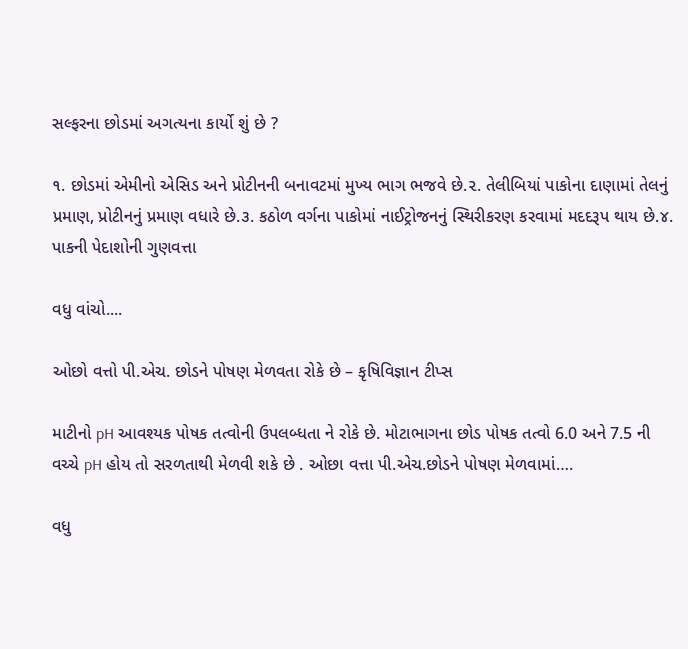સલ્ફરના છોડમાં અગત્યના કાર્યો શું છે ?

૧. છોડમાં એમીનો એસિડ અને પ્રોટીનની બનાવટમાં મુખ્ય ભાગ ભજવે છે.૨. તેલીબિયાં પાકોના દાણામાં તેલનું પ્રમાણ, પ્રોટીનનું પ્રમાણ વધારે છે.૩. કઠોળ વર્ગના પાકોમાં નાઈટ્રોજનનું સ્થિરીકરણ કરવામાં મદદરૂપ થાય છે.૪. પાકની પેદાશોની ગુણવત્તા

વધુ વાંચો....

ઓછો વત્તો પી.એચ. છોડને પોષણ મેળવતા રોકે છે – કૃષિવિજ્ઞાન ટીપ્સ

માટીનો pH આવશ્યક પોષક તત્વોની ઉપલબ્ધતા ને રોકે છે. મોટાભાગના છોડ પોષક તત્વો 6.0 અને 7.5 ની વચ્ચે pH હોય તો સરળતાથી મેળવી શકે છે . ઓછા વત્તા પી.એચ.છોડને પોષણ મેળવામાં….

વધુ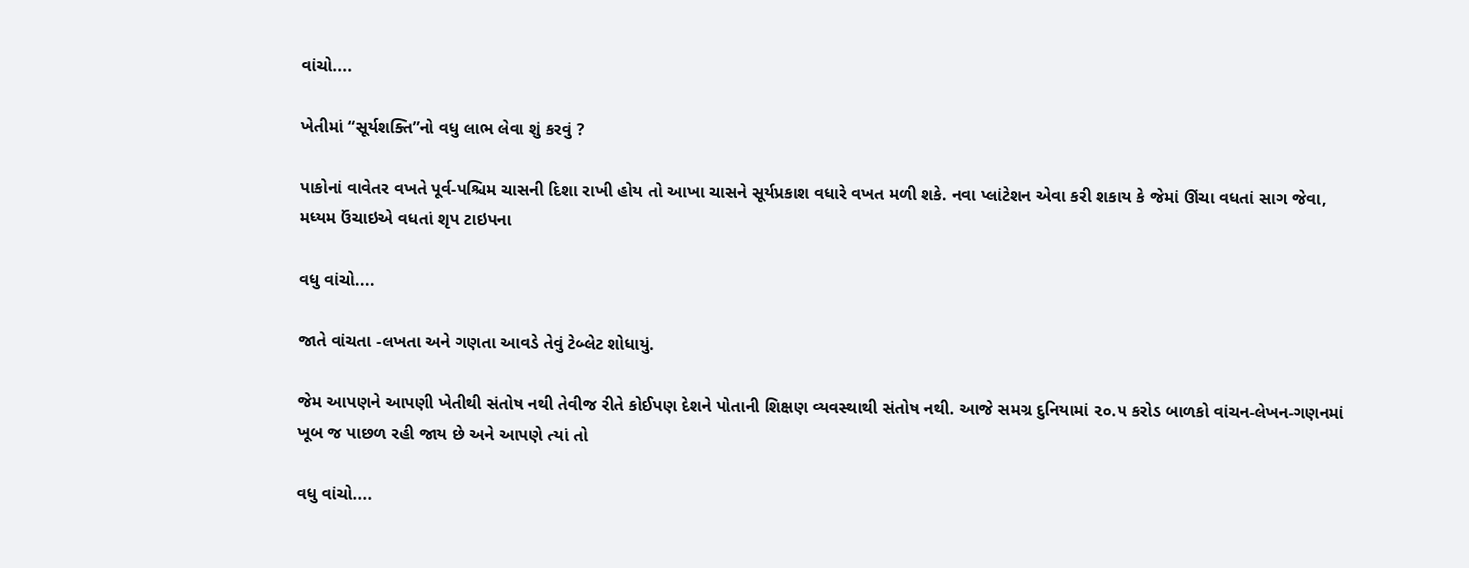વાંચો....

ખેતીમાં “સૂર્યશક્તિ”નો વધુ લાભ લેવા શું કરવું ?

પાકોનાં વાવેતર વખતે પૂર્વ-પશ્ચિમ ચાસની દિશા રાખી હોય તો આખા ચાસને સૂર્યપ્રકાશ વધારે વખત મળી શકે. નવા પ્લાંટેશન એવા કરી શકાય કે જેમાં ઊંચા વધતાં સાગ જેવા, મધ્યમ ઉંચાઇએ વધતાં શૃપ ટાઇપના

વધુ વાંચો....

જાતે વાંચતા -લખતા અને ગણતા આવડે તેવું ટેબ્લેટ શોધાયું.

જેમ આપણને આપણી ખેતીથી સંતોષ નથી તેવીજ રીતે કોઈપણ દેશને પોતાની શિક્ષણ વ્યવસ્થાથી સંતોષ નથી. આજે સમગ્ર દુનિયામાં ૨૦.૫ કરોડ બાળકો વાંચન-લેખન-ગણનમાં ખૂબ જ પાછળ રહી જાય છે અને આપણે ત્યાં તો

વધુ વાંચો....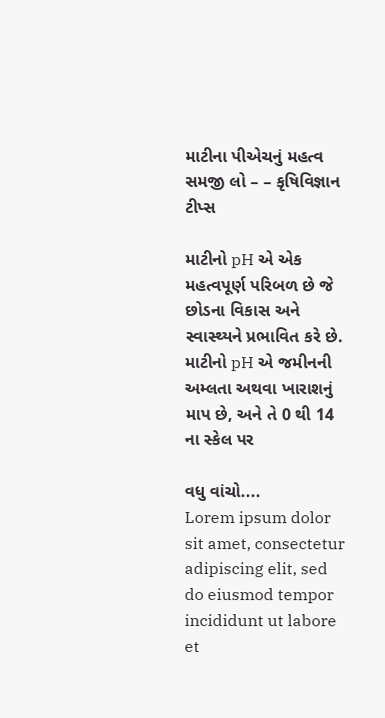માટીના પીએચનું મહત્વ સમજી લો – – કૃષિવિજ્ઞાન ટીપ્સ

માટીનો pH એ એક મહત્વપૂર્ણ પરિબળ છે જે છોડના વિકાસ અને સ્વાસ્થ્યને પ્રભાવિત કરે છે. માટીનો pH એ જમીનની અમ્લતા અથવા ખારાશનું માપ છે, અને તે 0 થી 14 ના સ્કેલ પર

વધુ વાંચો....
Lorem ipsum dolor sit amet, consectetur adipiscing elit, sed do eiusmod tempor incididunt ut labore et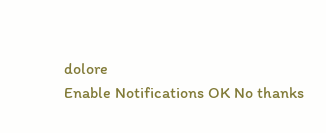dolore
Enable Notifications OK No thanks